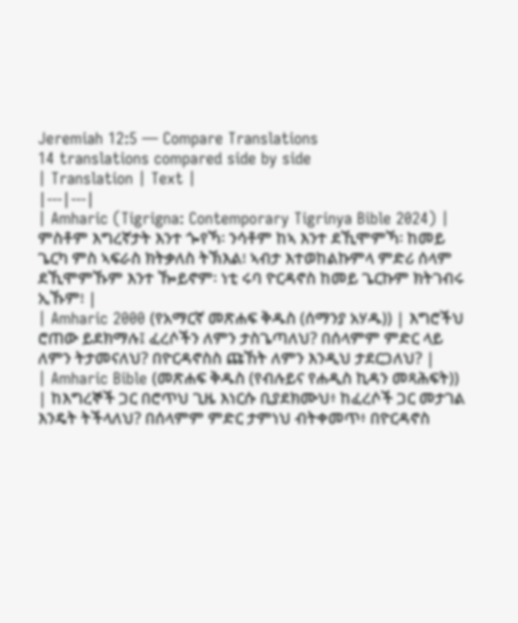Jeremiah 12:5 — Compare Translations
14 translations compared side by side
| Translation | Text |
|---|---|
| Amharic (Tigrigna: Contemporary Tigrinya Bible 2024) | ምስቶም እግረኛታት እንተ ጐየኻ፡ ንሳቶም ከኣ እንተ ደኺሞምኻ፡ ከመይ ጌርካ ምስ ኣፍራስ ክትቃለስ ትኽእል፧ ኣብታ እተወከልኩምላ ምድሪ ሰላም ደኺሞምኹም እንተ ዀይኖም፡ ነቲ ሩባ ዮርዳኖስ ከመይ ጌርኩም ክትገብሩ ኢኹም፧ |
| Amharic 2000 (የአማርኛ መጽሐፍ ቅዱስ (ሰማንያ አሃዱ)) | እግሮችህ ሮጠው ይደክማሉ፤ ፈረሶችን ለምን ታስጌጣለህ? በሰላምም ምድር ላይ ለምን ትታመናለህ? በዮርዳኖስስ ጩኸት ለምን እንዲህ ታደርጋለህ? |
| Amharic Bible (መጽሐፍ ቅዱስ (የብሉይና የሐዲስ ኪዳን መጻሕፍት)) | ከእግረኞች ጋር በሮጥህ ጊዜ እነርሱ ቢያደክሙህ፥ ከፈረሶች ጋር መታገል እንዴት ትችላለህ? በሰላምም ምድር ታምነህ ብትቀመጥ፥ በዮርዳኖስ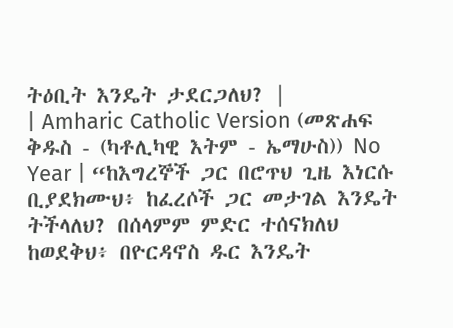ትዕቢት እንዴት ታደርጋለህ? |
| Amharic Catholic Version (መጽሐፍ ቅዱስ - (ካቶሊካዊ እትም - ኤማሁስ)) No Year | “ከእግረኞች ጋር በሮጥህ ጊዜ እነርሱ ቢያደክሙህ፥ ከፈረሶች ጋር መታገል እንዴት ትችላለህ? በሰላምም ምድር ተሰናክለህ ከወደቅህ፥ በዮርዳኖስ ዱር እንዴት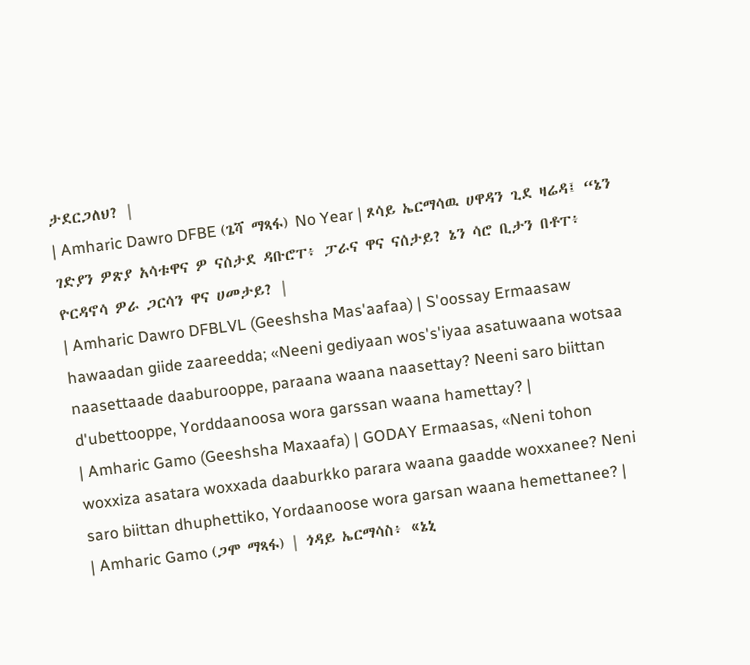ታደርጋለህ? |
| Amharic Dawro DFBE (ጌሻ ማጻፋ) No Year | ጾሳይ ኤርማሳዉ ሀዋዳን ጊደ ዛሬዳ፤ “ኔን ገድያን ዎጽያ አሳቱዋና ዎ ናሰታደ ዳቡሮፐ፥ ፓራና ዋና ናሰታይ? ኔን ሳሮ ቢታን በቶፐ፥ ዮርዳኖሳ ዎራ ጋርሳን ዋና ሀመታይ? |
| Amharic Dawro DFBLVL (Geeshsha Mas'aafaa) | S'oossay Ermaasaw hawaadan giide zaareedda; «Neeni gediyaan wos's'iyaa asatuwaana wotsaa naasettaade daaburooppe, paraana waana naasettay? Neeni saro biittan d'ubettooppe, Yorddaanoosa wora garssan waana hamettay? |
| Amharic Gamo (Geeshsha Maxaafa) | GODAY Ermaasas, «Neni tohon woxxiza asatara woxxada daaburkko parara waana gaadde woxxanee? Neni saro biittan dhuphettiko, Yordaanoose wora garsan waana hemettanee? |
| Amharic Gamo (ጋሞ ማጻፋ) | ጎዳይ ኤርማሳስ፥ «ኔኒ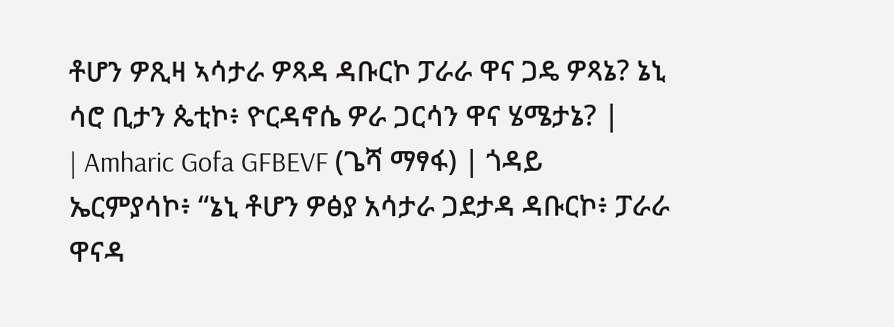ቶሆን ዎጺዛ ኣሳታራ ዎጻዳ ዳቡርኮ ፓራራ ዋና ጋዴ ዎጻኔ? ኔኒ ሳሮ ቢታን ጴቲኮ፥ ዮርዳኖሴ ዎራ ጋርሳን ዋና ሄሜታኔ? |
| Amharic Gofa GFBEVF (ጌሻ ማፃፋ) | ጎዳይ ኤርምያሳኮ፥ “ኔኒ ቶሆን ዎፅያ አሳታራ ጋደታዳ ዳቡርኮ፥ ፓራራ ዋናዳ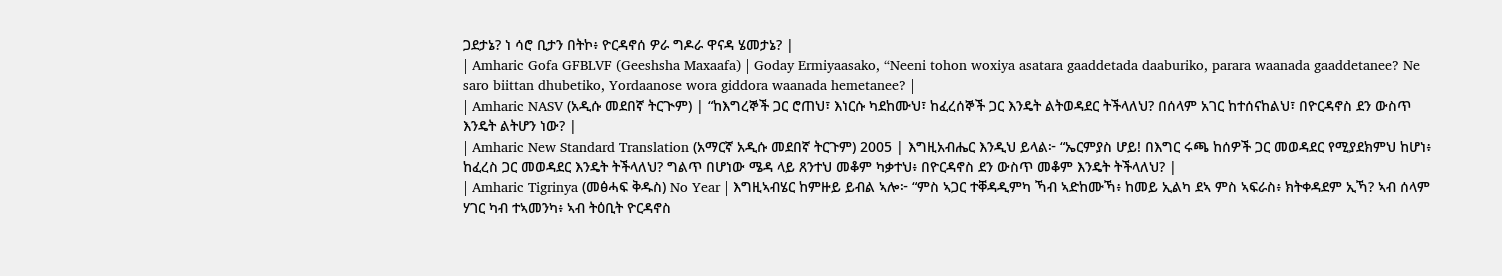ጋደታኔ? ነ ሳሮ ቢታን በትኮ፥ ዮርዳኖሰ ዎራ ግዶራ ዋናዳ ሄመታኔ? |
| Amharic Gofa GFBLVF (Geeshsha Maxaafa) | Goday Ermiyaasako, “Neeni tohon woxiya asatara gaaddetada daaburiko, parara waanada gaaddetanee? Ne saro biittan dhubetiko, Yordaanose wora giddora waanada hemetanee? |
| Amharic NASV (አዲሱ መደበኛ ትርጒም) | “ከእግረኞች ጋር ሮጠህ፣ እነርሱ ካደከሙህ፣ ከፈረሰኞች ጋር እንዴት ልትወዳደር ትችላለህ? በሰላም አገር ከተሰናከልህ፣ በዮርዳኖስ ደን ውስጥ እንዴት ልትሆን ነው? |
| Amharic New Standard Translation (አማርኛ አዲሱ መደበኛ ትርጉም) 2005 | እግዚአብሔር እንዲህ ይላል፦ “ኤርምያስ ሆይ! በእግር ሩጫ ከሰዎች ጋር መወዳደር የሚያደክምህ ከሆነ፥ ከፈረስ ጋር መወዳደር እንዴት ትችላለህ? ግልጥ በሆነው ሜዳ ላይ ጸንተህ መቆም ካቃተህ፥ በዮርዳኖስ ደን ውስጥ መቆም እንዴት ትችላለህ? |
| Amharic Tigrinya (መፅሓፍ ቅዱስ) No Year | እግዚኣብሄር ከምዙይ ይብል ኣሎ፦ “ምስ ኣጋር ተቐዳዲምካ ኻብ ኣድከሙኻ፥ ከመይ ኢልካ ደኣ ምስ ኣፍራስ፥ ክትቀዳደም ኢኻ? ኣብ ሰላም ሃገር ካብ ተኣመንካ፥ ኣብ ትዕቢት ዮርዳኖስ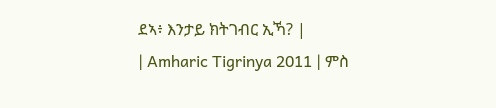ደኣ፥ እንታይ ክትገብር ኢኻ? |
| Amharic Tigrinya 2011 | ምስ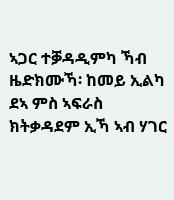ኣጋር ተቓዳዲምካ ኻብ ዜድክሙኻ፡ ከመይ ኢልካ ደኣ ምስ ኣፍራስ ክትቃዳደም ኢኻ ኣብ ሃገር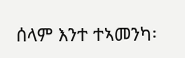ሰላም እንተ ተኣመንካ፡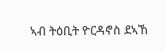ኣብ ትዕቢት ዮርዳኖስ ደኣኸ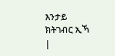እንታይ ክትገብር ኢኻ |